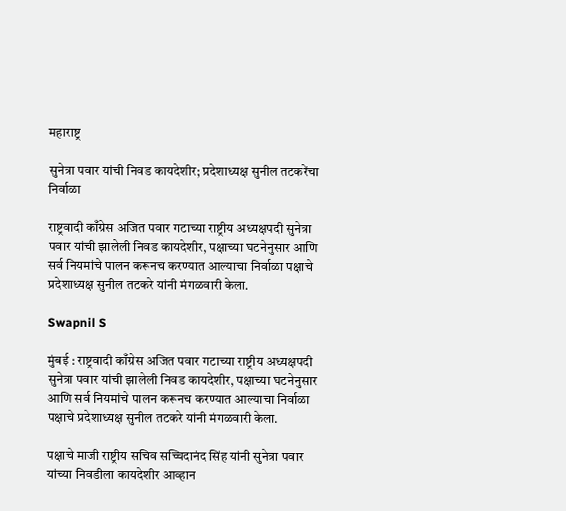महाराष्ट्र

सुनेत्रा पवार यांची निवड कायदेशीर; प्रदेशाध्यक्ष सुनील तटकरेंचा निर्वाळा

राष्ट्रवादी काँग्रेस अजित पवार गटाच्या राष्ट्रीय अध्यक्षपदी सुनेत्रा पवार यांची झालेली निवड कायदेशीर, पक्षाच्या घटनेनुसार आणि सर्व नियमांचे पालन करूनच करण्यात आल्याचा निर्वाळा पक्षाचे प्रदेशाध्यक्ष सुनील तटकरे यांनी मंगळवारी केला.

Swapnil S

मुंबई : राष्ट्रवादी काँग्रेस अजित पवार गटाच्या राष्ट्रीय अध्यक्षपदी सुनेत्रा पवार यांची झालेली निवड कायदेशीर, पक्षाच्या घटनेनुसार आणि सर्व नियमांचे पालन करूनच करण्यात आल्याचा निर्वाळा पक्षाचे प्रदेशाध्यक्ष सुनील तटकरे यांनी मंगळवारी केला.

पक्षाचे माजी राष्ट्रीय सचिव सच्चिदानंद सिंह यांनी सुनेत्रा पवार यांच्या निवडीला कायदेशीर आव्हान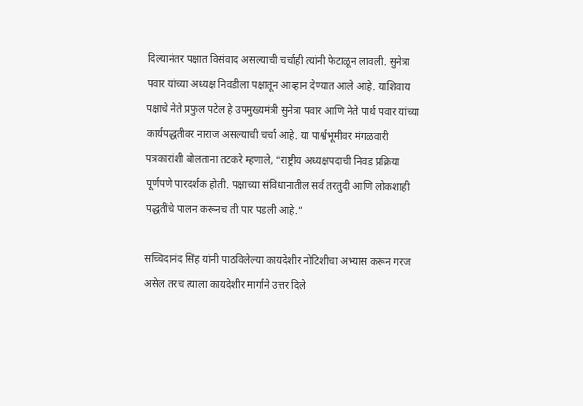दिल्यानंतर पक्षात विसंवाद असल्याची चर्चाही त्यांनी फेटाळून लावली. सुनेत्रा पवार यांच्या अध्यक्ष निवडीला पक्षातून आव्हान देण्यात आले आहे. याशिवाय पक्षाचे नेते प्रफुल पटेल हे उपमुख्यमंत्री सुनेत्रा पवार आणि नेते पार्थ पवार यांच्या कार्यपद्धतीवर नाराज असल्याची चर्चा आहे. या पार्श्वभूमीवर मंगळवारी पत्रकारांशी बोलताना तटकरे म्हणाले, “राष्ट्रीय अध्यक्षपदाची निवड प्रक्रिया पूर्णपणे पारदर्शक होती. पक्षाच्या संविधानातील सर्व तरतुदी आणि लोकशाही पद्धतींचे पालन करूनच ती पार पडली आहे.”

सच्चिदानंद सिंह यांनी पाठविलेल्या कायदेशीर नोटिशीचा अभ्यास करून गरज असेल तरच त्याला कायदेशीर मार्गाने उत्तर दिले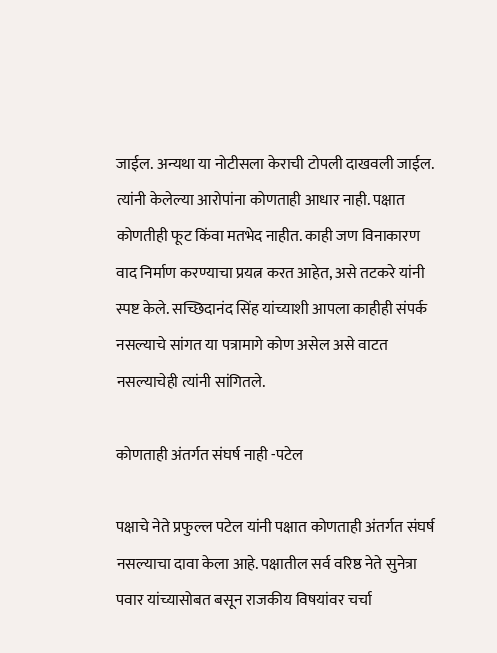जाईल. अन्यथा या नोटीसला केराची टोपली दाखवली जाईल. त्यांनी केलेल्या आरोपांना कोणताही आधार नाही. पक्षात कोणतीही फूट किंवा मतभेद नाहीत. काही जण विनाकारण वाद निर्माण करण्याचा प्रयत्न करत आहेत, असे तटकरे यांनी स्पष्ट केले. सच्छिदानंद सिंह यांच्याशी आपला काहीही संपर्क नसल्याचे सांगत या पत्रामागे कोण असेल असे वाटत नसल्याचेही त्यांनी सांगितले.

कोणताही अंतर्गत संघर्ष नाही -पटेल

पक्षाचे नेते प्रफुल्ल पटेल यांनी पक्षात कोणताही अंतर्गत संघर्ष नसल्याचा दावा केला आहे. पक्षातील सर्व वरिष्ठ नेते सुनेत्रा पवार यांच्यासोबत बसून राजकीय विषयांवर चर्चा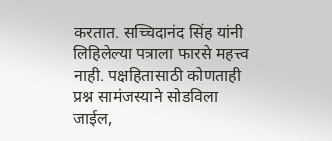करतात. सच्चिदानंद सिंह यांनी लिहिलेल्या पत्राला फारसे महत्त्व नाही. पक्षहितासाठी कोणताही प्रश्न सामंजस्याने सोडविला जाईल,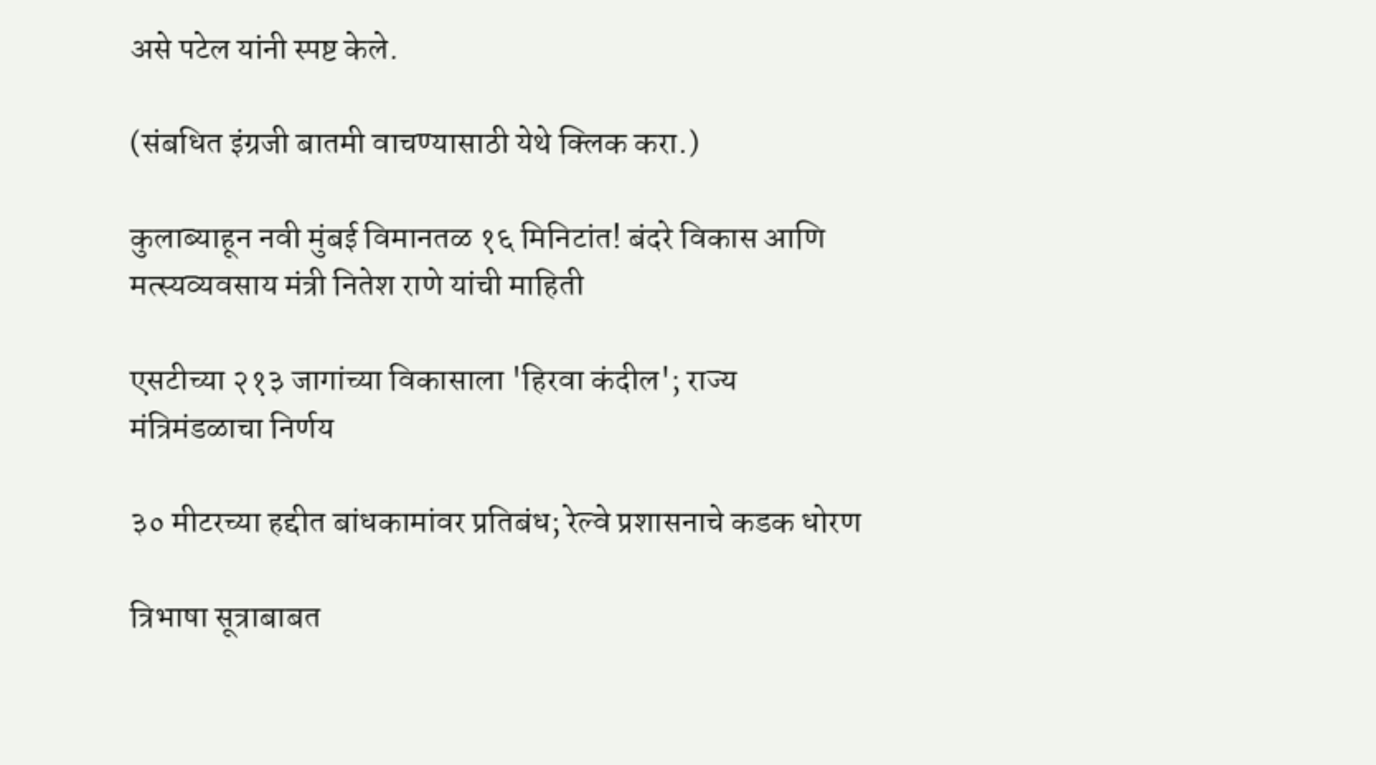असे पटेल यांनी स्पष्ट केले.

(संबधित इंग्रजी बातमी वाचण्यासाठी येथे क्लिक करा.)

कुलाब्याहून नवी मुंबई विमानतळ १६ मिनिटांत! बंदरे विकास आणि मत्स्यव्यवसाय मंत्री नितेश राणे यांची माहिती

एसटीच्या २१३ जागांच्या विकासाला 'हिरवा कंदील'; राज्य मंत्रिमंडळाचा निर्णय

३० मीटरच्या हद्दीत बांधकामांवर प्रतिबंध; रेल्वे प्रशासनाचे कडक धोरण

त्रिभाषा सूत्राबाबत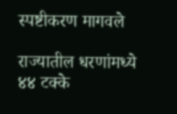स्पष्टीकरण मागवले

राज्यातील धरणांमध्ये ४४ टक्के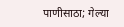पाणीसाठा; गेल्या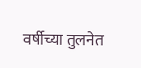वर्षीच्या तुलनेत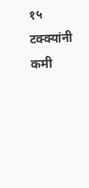१५ टक्क्यांनी कमी